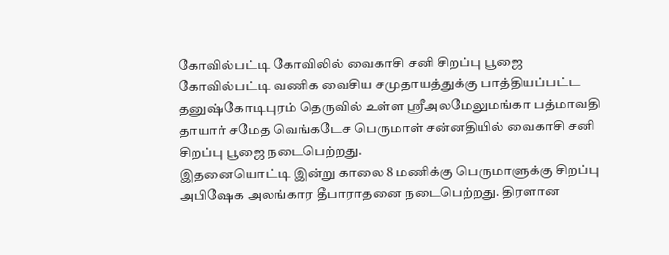கோவில்பட்டி கோவிலில் வைகாசி சனி சிறப்பு பூஜை
கோவில்பட்டி வணிக வைசிய சமுதாயத்துக்கு பாத்தியப்பட்ட தனுஷ்கோடிபுரம் தெருவில் உள்ள ஸ்ரீஅலமேலுமங்கா பத்மாவதி தாயார் சமேத வெங்கடேச பெருமாள் சன்னதியில் வைகாசி சனி சிறப்பு பூஜை நடைபெற்றது.
இதனையொட்டி இன்று காலை 8 மணிக்கு பெருமாளுக்கு சிறப்பு அபிஷேக அலங்கார தீபாராதனை நடைபெற்றது. திரளான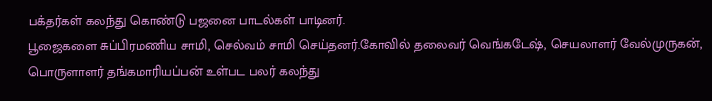பக்தர்கள் கலந்து கொண்டு பஜனை பாடல்கள் பாடினர்.
பூஜைகளை சுப்பிரமணிய சாமி, செல்வம் சாமி செய்தனர்.கோவில் தலைவர் வெங்கடேஷ், செயலாளர் வேல்முருகன், பொருளாளர் தங்கமாரியப்பன் உள்பட பலர் கலந்து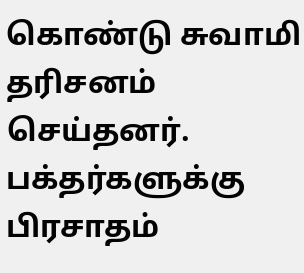கொண்டு சுவாமி தரிசனம் செய்தனர். பக்தர்களுக்கு பிரசாதம்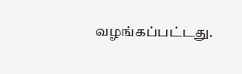வழங்கப்பட்டது.